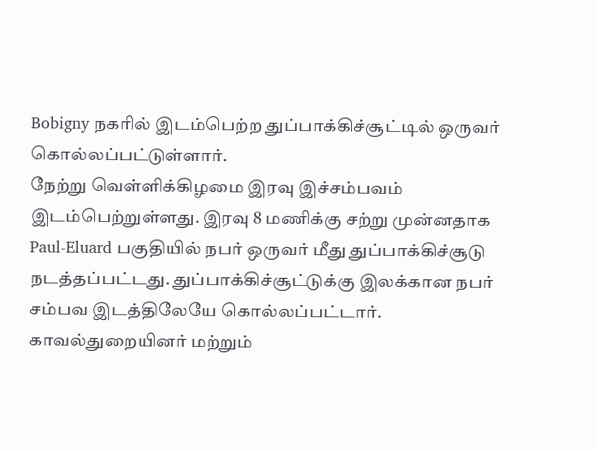Bobigny நகரில் இடம்பெற்ற துப்பாக்கிச்சூட்டில் ஒருவர் கொல்லப்பட்டுள்ளார்.
நேற்று வெள்ளிக்கிழமை இரவு இச்சம்பவம் இடம்பெற்றுள்ளது. இரவு 8 மணிக்கு சற்று முன்னதாக Paul-Eluard பகுதியில் நபர் ஒருவர் மீது துப்பாக்கிச்சூடு நடத்தப்பட்டது. துப்பாக்கிச்சூட்டுக்கு இலக்கான நபர் சம்பவ இடத்திலேயே கொல்லப்பட்டார்.
காவல்துறையினர் மற்றும்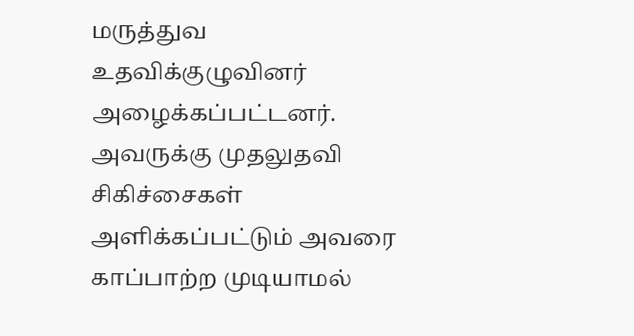மருத்துவ உதவிக்குழுவினர் அழைக்கப்பட்டனர். அவருக்கு முதலுதவி சிகிச்சைகள் அளிக்கப்பட்டும் அவரை காப்பாற்ற முடியாமல்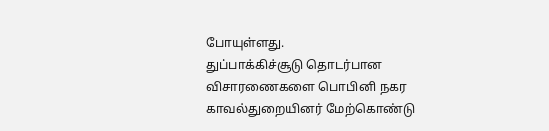போயுள்ளது.
துப்பாக்கிச்சூடு தொடர்பான விசாரணைகளை பொபினி நகர காவல்துறையினர் மேற்கொண்டு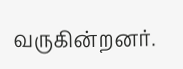வருகின்றனர்.